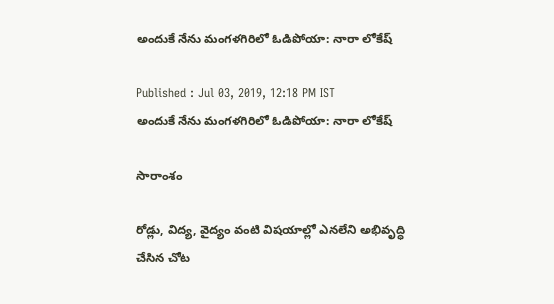అందుకే నేను మంగళగిరిలో ఓడిపోయా: నారా లోకేష్

Published : Jul 03, 2019, 12:18 PM IST
అందుకే నేను మంగళగిరిలో ఓడిపోయా: నారా లోకేష్

సారాంశం

రోడ్లు, విద్య, వైద్యం వంటి విషయాల్లో ఎనలేని అభివృద్ధి చేసిన చోట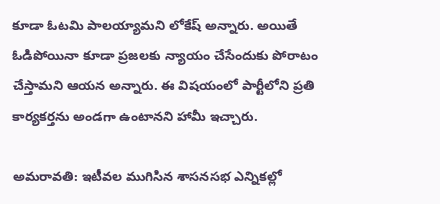కూడా ఓటమి పాలయ్యామని లోకేష్ అన్నారు. అయితే ఓడిపోయినా కూడా ప్రజలకు న్యాయం చేసేందుకు పోరాటం చేస్తామని ఆయన అన్నారు. ఈ విషయంలో పార్టీలోని ప్రతి కార్యకర్తను అండగా ఉంటానని హామీ ఇచ్చారు.

అమరావతి: ఇటీవల ముగిసిన శాసనసభ ఎన్నికల్లో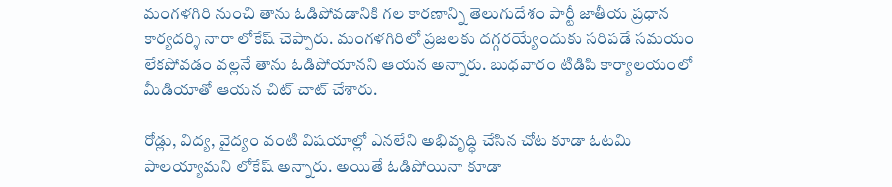మంగళగిరి నుంచి తాను ఓడిపోవడానికి గల కారణాన్ని తెలుగుదేశం పార్టీ జాతీయ ప్రధాన కార్యదర్శి నారా లోకేష్ చెప్పారు. మంగళగిరిలో ప్రజలకు దగ్గరయ్యేందుకు సరిపడే సమయం లేకపోవడం వల్లనే తాను ఓడిపోయానని ఆయన అన్నారు. బుధవారం టిడిపి కార్యాలయంలో మీడియాతో ఆయన చిట్ చాట్ చేశారు.

రోడ్లు, విద్య, వైద్యం వంటి విషయాల్లో ఎనలేని అభివృద్ధి చేసిన చోట కూడా ఓటమి పాలయ్యామని లోకేష్ అన్నారు. అయితే ఓడిపోయినా కూడా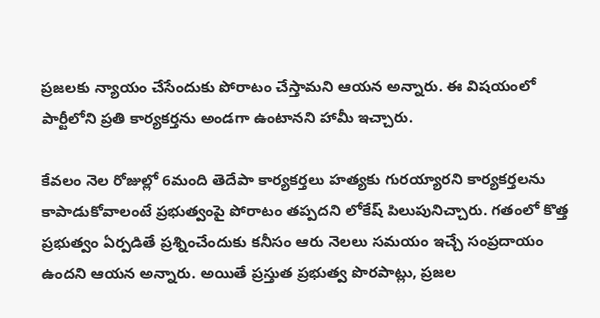ప్రజలకు న్యాయం చేసేందుకు పోరాటం చేస్తామని ఆయన అన్నారు. ఈ విషయంలో పార్టీలోని ప్రతి కార్యకర్తను అండగా ఉంటానని హామీ ఇచ్చారు.

కేవలం నెల రోజుల్లో 6మంది తెదేపా కార్యకర్తలు హత్యకు గురయ్యారని కార్యకర్తలను కాపాడుకోవాలంటే ప్రభుత్వంపై పోరాటం తప్పదని లోకేష్ పిలుపునిచ్చారు. గతంలో కొత్త ప్రభుత్వం ఏర్పడితే ప్రశ్నించేందుకు కనీసం ఆరు నెలలు సమయం ఇచ్చే సంప్రదాయం ఉందని ఆయన అన్నారు. అయితే ప్రస్తుత ప్రభుత్వ పొరపాట్లు, ప్రజల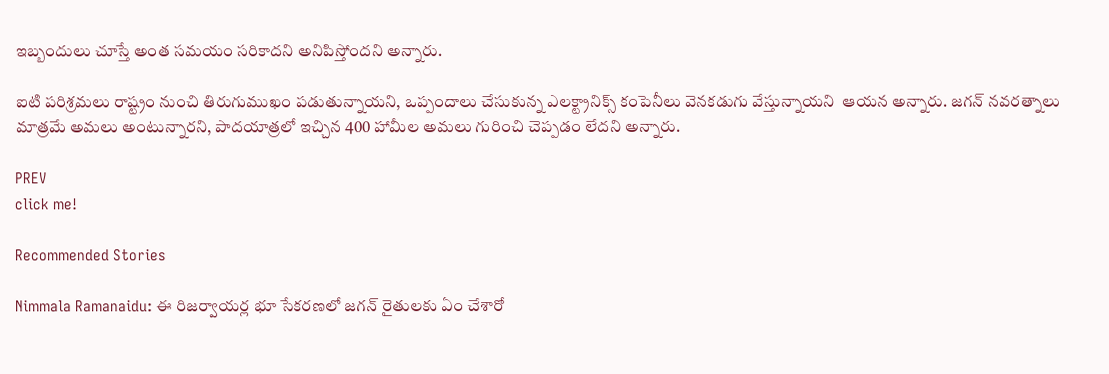ఇబ్బందులు చూస్తే అంత సమయం సరికాదని అనిపిస్తోందని అన్నారు.

ఐటి పరిశ్రమలు రాష్ట్రం నుంచి తిరుగుముఖం పడుతున్నాయని, ఒప్పందాలు చేసుకున్న ఎలక్ట్రానిక్స్ కంపెనీలు వెనకడుగు వేస్తున్నాయని  ఆయన అన్నారు. జగన్ నవరత్నాలు మాత్రమే అమలు అంటున్నారని, పాదయాత్రలో ఇచ్చిన 400 హామీల అమలు గురించి చెప్పడం లేదని అన్నారు.

PREV
click me!

Recommended Stories

Nimmala Ramanaidu: ఈ రిజర్వాయర్ల భూ సేకరణలో జగన్ రైతులకు ఏం చేశారో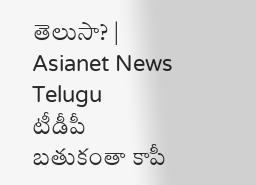తెలుసా? | Asianet News Telugu
టీడీపీ బతుకంతా కాపీ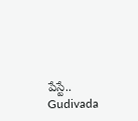పేస్టే.. Gudivada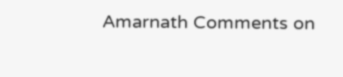Amarnath Comments on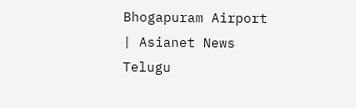Bhogapuram Airport | Asianet News Telugu